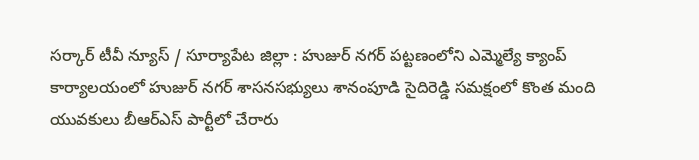సర్కార్ టీవీ న్యూస్ / సూర్యాపేట జిల్లా : హుజుర్ నగర్ పట్టణంలోని ఎమ్మెల్యే క్యాంప్ కార్యాలయంలో హుజుర్ నగర్ శాసనసభ్యులు శానంపూడి సైదిరెడ్డి సమక్షంలో కొంత మంది యువకులు బీఆర్ఎస్ పార్టీలో చేరారు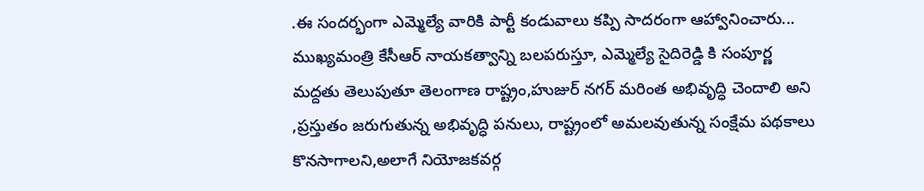.ఈ సందర్భంగా ఎమ్మెల్యే వారికి పార్టీ కండువాలు కప్పి సాదరంగా ఆహ్వానించారు... ముఖ్యమంత్రి కేసీఆర్ నాయకత్వాన్ని బలపరుస్తూ, ఎమ్మెల్యే సైదిరెడ్డి కి సంపూర్ణ మద్దతు తెలుపుతూ తెలంగాణ రాష్ట్రం,హుజుర్ నగర్ మరింత అభివృద్ధి చెందాలి అని ,ప్రస్తుతం జరుగుతున్న అభివృద్ధి పనులు, రాష్ట్రంలో అమలవుతున్న సంక్షేమ పథకాలు కొనసాగాలని,అలాగే నియోజకవర్గ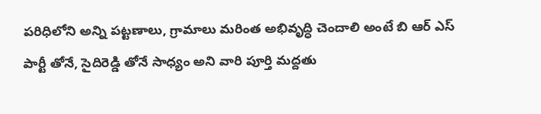పరిధిలోని అన్ని పట్టణాలు, గ్రామాలు మరింత అభివృద్ధి చెందాలి అంటే బి ఆర్ ఎస్ పార్టీ తోనే, సైదిరెడ్డి తోనే సాధ్యం అని వారి పూర్తి మద్దతు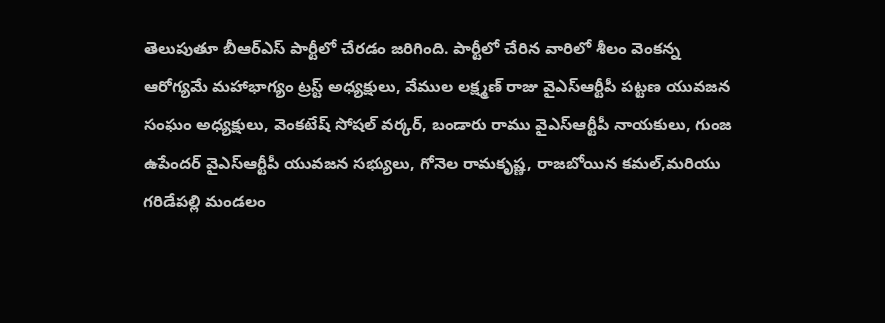తెలుపుతూ బీఆర్ఎస్ పార్టీలో చేరడం జరిగింది. పార్టీలో చేరిన వారిలో శీలం వెంకన్న ఆరోగ్యమే మహాభాగ్యం ట్రస్ట్ అధ్యక్షులు, వేముల లక్ష్మణ్ రాజు వైఎస్ఆర్టీపీ పట్టణ యువజన సంఘం అధ్యక్షులు, వెంకటేష్ సోషల్ వర్కర్, బండారు రాము వైఎస్ఆర్టీపీ నాయకులు, గుంజ ఉపేందర్ వైఎస్ఆర్టీపీ యువజన సభ్యులు, గోనెల రామకృష్ణ, రాజబోయిన కమల్,మరియు గరిడేపల్లి మండలం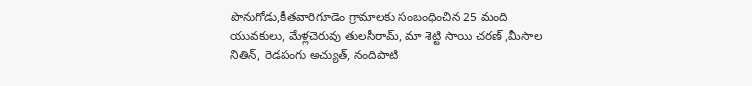పొనుగోడు,కీతవారిగూడెం గ్రామాలకు సంబంధించిన 25 మంది యువకులు, మేళ్లచెరువు తులసీరామ్, మా శెట్టి సాయి చరణ్ ,మీసాల నితిన్, రెడపంగు అచ్యుత్, నందిపాటి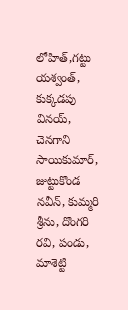లోహిత్,గట్టు యశ్వంత్, కుక్కడపు వినయ్, చెనగాని సాయికుమార్, జుట్టుకొండ నవీన్, కుమ్మరి శ్రీను, దొంగరి రవి, పండు, మాశెట్టి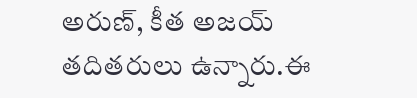అరుణ్, కీత అజయ్ తదితరులు ఉన్నారు.ఈ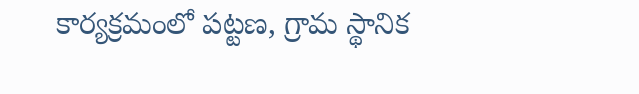కార్యక్రమంలో పట్టణ, గ్రామ స్థానిక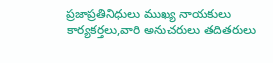ప్రజాప్రతినిధులు ముఖ్య నాయకులు కార్యకర్తలు,వారి అనుచరులు తదితరులు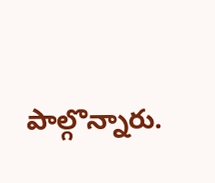పాల్గొన్నారు.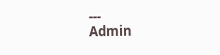---
Admin